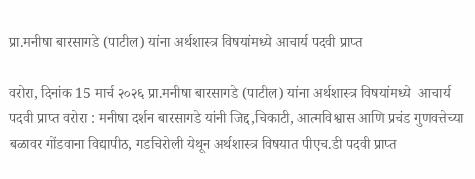प्रा.मनीषा बारसागडे (पाटील) यांना अर्थशास्त्र विषयांमध्ये आचार्य पदवी प्राप्त

वरोरा, दिनांक 15 मार्च २०२६ प्रा.मनीषा बारसागडे (पाटील) यांना अर्थशास्त्र विषयांमध्ये  आचार्य पदवी प्राप्त वरोरा : मनीषा दर्शन बारसागडे यांनी जिद्द,चिकाटी, आत्मविश्वास आणि प्रचंड गुणवत्तेच्या बळावर गोंडवाना विद्यापीठ, गडचिरोली येथून अर्थशास्त्र विषयात पीएच.डी पदवी प्राप्त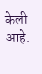केली आहे.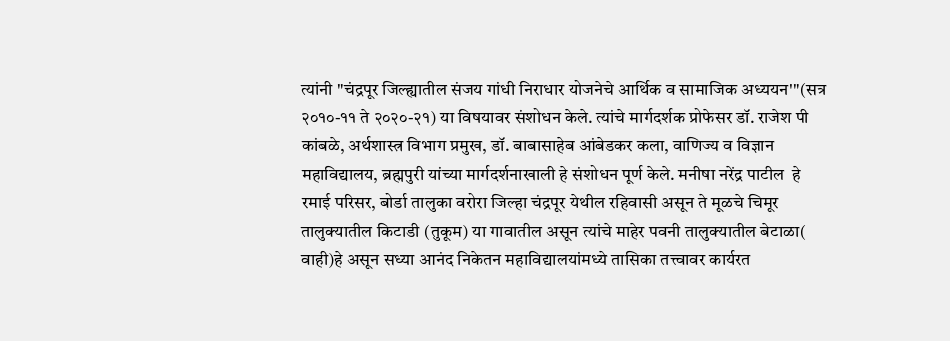त्यांनी "चंद्रपूर जिल्ह्यातील संजय गांधी निराधार योजनेचे आर्थिक व सामाजिक अध्ययन'"(सत्र २०१०-११ ते २०२०-२१) या विषयावर संशोधन केले. त्यांचे मार्गदर्शक प्रोफेसर डॉ. राजेश पी कांबळे, अर्थशास्त्र विभाग प्रमुख, डॉ. बाबासाहेब आंबेडकर कला, वाणिज्य व विज्ञान महाविद्यालय, ब्रह्मपुरी यांच्या मार्गदर्शनाखाली हे संशोधन पूर्ण केले. मनीषा नरेंद्र पाटील  हे  रमाई परिसर, बोर्डा तालुका वरोरा जिल्हा चंद्रपूर येथील रहिवासी असून ते मूळचे चिमूर तालुक्यातील किटाडी (तुकूम) या गावातील असून त्यांचे माहेर पवनी तालुक्यातील बेटाळा( वाही)हे असून सध्या आनंद निकेतन महाविद्यालयांमध्ये तासिका तत्त्वावर कार्यरत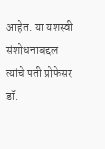आहेत. या यशस्वी संशोधनाबद्दल त्यांचे पती प्रोफेसर डॉ.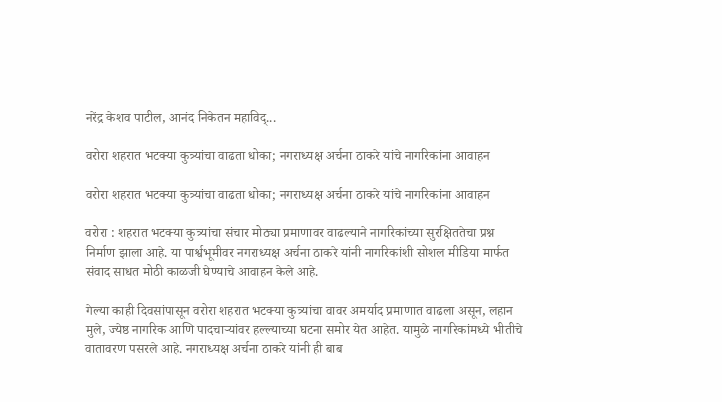नरेंद्र केशव पाटील, आनंद निकेतन महाविद्...

वरोरा शहरात भटक्या कुत्र्यांचा वाढता धोका; नगराध्यक्ष अर्चना ठाकरे यांचे नागरिकांना आवाहन

वरोरा शहरात भटक्या कुत्र्यांचा वाढता धोका; नगराध्यक्ष अर्चना ठाकरे यांचे नागरिकांना आवाहन

वरोरा : शहरात भटक्या कुत्र्यांचा संचार मोठ्या प्रमाणावर वाढल्याने नागरिकांच्या सुरक्षिततेचा प्रश्न निर्माण झाला आहे. या पार्श्वभूमीवर नगराध्यक्ष अर्चना ठाकरे यांनी नागरिकांशी सोशल मीडिया मार्फत संवाद साधत मोठी काळजी घेण्याचे आवाहन केले आहे.

गेल्या काही दिवसांपासून वरोरा शहरात भटक्या कुत्र्यांचा वावर अमर्याद प्रमाणात वाढला असून, लहान मुले, ज्येष्ठ नागरिक आणि पादचाऱ्यांवर हल्ल्याच्या घटना समोर येत आहेत. यामुळे नागरिकांमध्ये भीतीचे वातावरण पसरले आहे. नगराध्यक्ष अर्चना ठाकरे यांनी ही बाब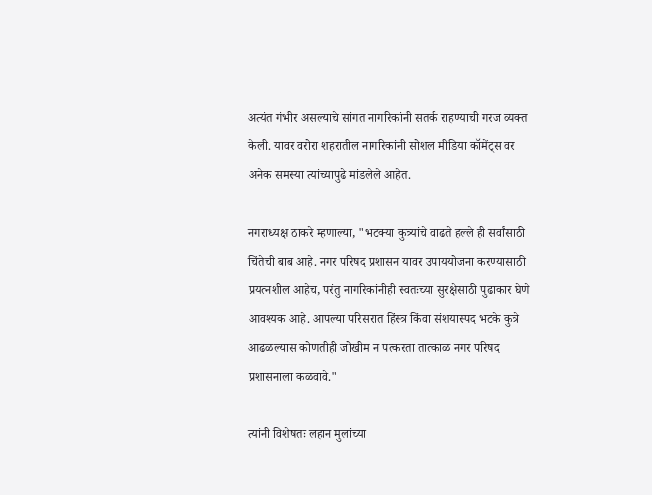अत्यंत गंभीर असल्याचे सांगत नागरिकांनी सतर्क राहण्याची गरज व्यक्त केली. यावर वरोरा शहरातील नागरिकांनी सोशल मीडिया कॉमेंट्स वर अनेक समस्या त्यांच्यापुढे मांडलेले आहेत.

नगराध्यक्ष ठाकरे म्हणाल्या, "भटक्या कुत्र्यांचे वाढते हल्ले ही सर्वांसाठी चिंतेची बाब आहे. नगर परिषद प्रशासन यावर उपाययोजना करण्यासाठी प्रयत्नशील आहेच, परंतु नागरिकांनीही स्वतःच्या सुरक्षेसाठी पुढाकार घेणे आवश्यक आहे. आपल्या परिसरात हिंस्त्र किंवा संशयास्पद भटके कुत्रे आढळल्यास कोणतीही जोखीम न पत्करता तात्काळ नगर परिषद प्रशासनाला कळवावे."

त्यांनी विशेषतः लहान मुलांच्या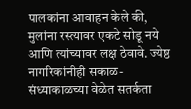पालकांना आवाहन केले की, मुलांना रस्त्यावर एकटे सोडू नये आणि त्यांच्यावर लक्ष ठेवावे. ज्येष्ठ नागरिकांनीही सकाळ-संध्याकाळच्या वेळेत सतर्कता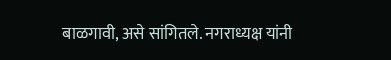बाळगावी, असे सांगितले. नगराध्यक्ष यांनी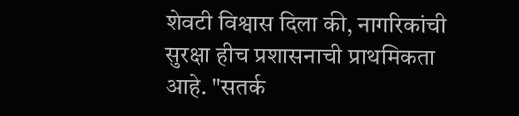शेवटी विश्वास दिला की, नागरिकांची सुरक्षा हीच प्रशासनाची प्राथमिकता आहे. "सतर्क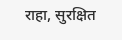राहा, सुरक्षित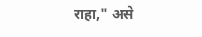राहा," असे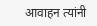आवाहन त्यांनी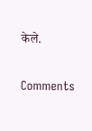केले.

Comments